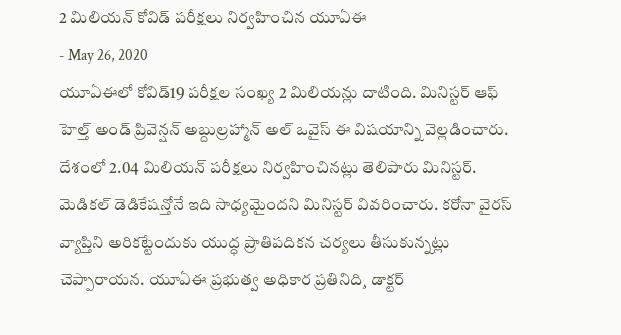2 మిలియన్ కోవిడ్ పరీక్షలు నిర్వహించిన యూఏఈ
- May 26, 2020
యూఏఈలో కోవిడ్19 పరీక్షల సంఖ్య 2 మిలియన్లు దాటింది. మినిస్టర్ ఆఫ్ హెల్త్ అండ్ ప్రివెన్షన్ అబ్దుల్రహ్మాన్ అల్ ఒవైస్ ఈ విషయాన్ని వెల్లడించారు. దేశంలో 2.04 మిలియన్ పరీక్షలు నిర్వహించినట్లు తెలిపారు మినిస్టర్. మెడికల్ డెడికేషన్తోనే ఇది సాధ్యమైందని మినిస్టర్ వివరించారు. కరోనా వైరస్ వ్యాప్తిని అరికట్టేందుకు యుద్ధ ప్రాతిపదికన చర్యలు తీసుకున్నట్లు చెప్పారాయన. యూఏఈ ప్రభుత్వ అధికార ప్రతినిది¸ డాక్టర్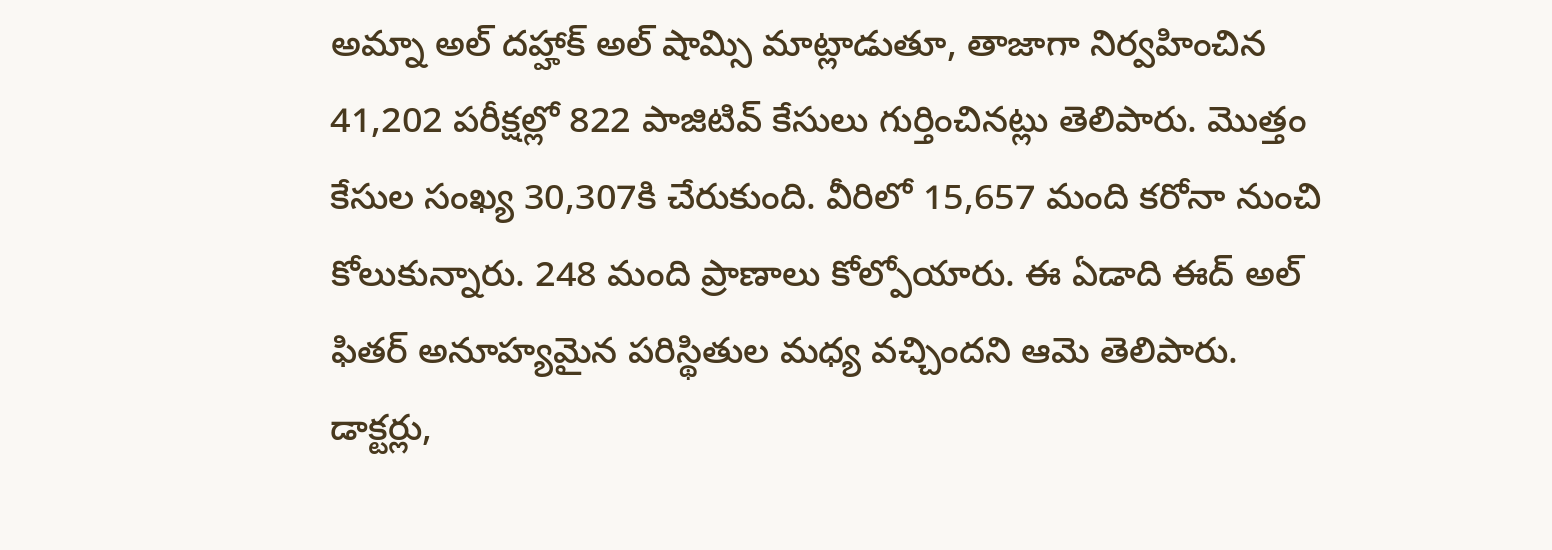అమ్నా అల్ దహ్హాక్ అల్ షామ్సి మాట్లాడుతూ, తాజాగా నిర్వహించిన 41,202 పరీక్షల్లో 822 పాజిటివ్ కేసులు గుర్తించినట్లు తెలిపారు. మొత్తం కేసుల సంఖ్య 30,307కి చేరుకుంది. వీరిలో 15,657 మంది కరోనా నుంచి కోలుకున్నారు. 248 మంది ప్రాణాలు కోల్పోయారు. ఈ ఏడాది ఈద్ అల్ ఫితర్ అనూహ్యమైన పరిస్థితుల మధ్య వచ్చిందని ఆమె తెలిపారు. డాక్టర్లు,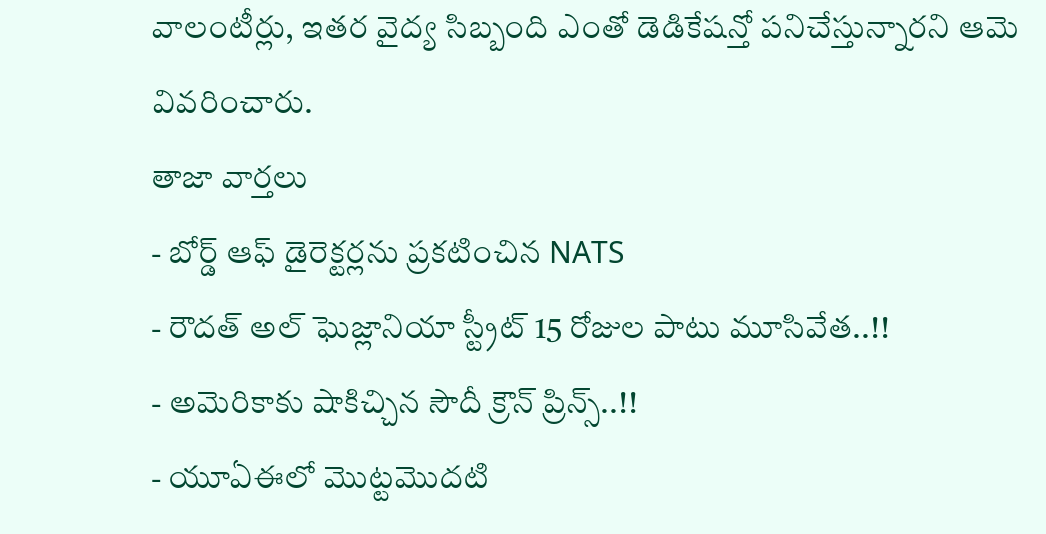వాలంటీర్లు, ఇతర వైద్య సిబ్బంది ఎంతో డెడికేషన్తో పనిచేస్తున్నారని ఆమె వివరించారు.
తాజా వార్తలు
- బోర్డ్ ఆఫ్ డైరెక్టర్లను ప్రకటించిన NATS
- రౌదత్ అల్ ఘెజ్లానియా స్ట్రీట్ 15 రోజుల పాటు మూసివేత..!!
- అమెరికాకు షాకిచ్చిన సౌదీ క్రౌన్ ప్రిన్స్..!!
- యూఏఈలో మొట్టమొదటి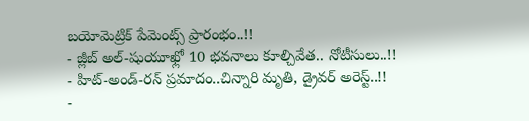బయోమెట్రిక్ పేమెంట్స్ ప్రారంభం..!!
- జ్లీబ్ అల్-షుయూఖ్లో 10 భవనాలు కూల్చివేత.. నోటీసులు..!!
- హిట్-అండ్-రన్ ప్రమాదం..చిన్నారి మృతి, డ్రైవర్ అరెస్ట్..!!
-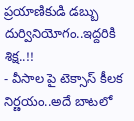ప్రయాణికుడి డబ్బు దుర్వినియోగం..ఇద్దరికి శిక్ష..!!
- వీసాల పై టెక్సాస్ కీలక నిర్ణయం..అదే బాటలో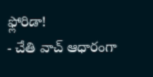ఫ్లోరిడా!
- చేతి వాచ్ ఆధారంగా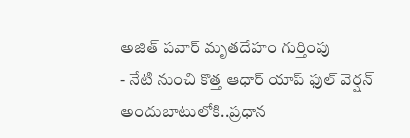అజిత్ పవార్ మృతదేహం గుర్తింపు
- నేటి నుంచి కొత్త ఆధార్ యాప్ ఫుల్ వెర్షన్ అందుబాటులోకి..ప్రధాన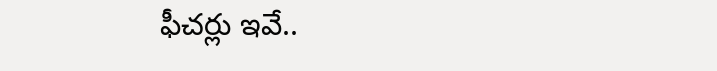ఫీచర్లు ఇవే..